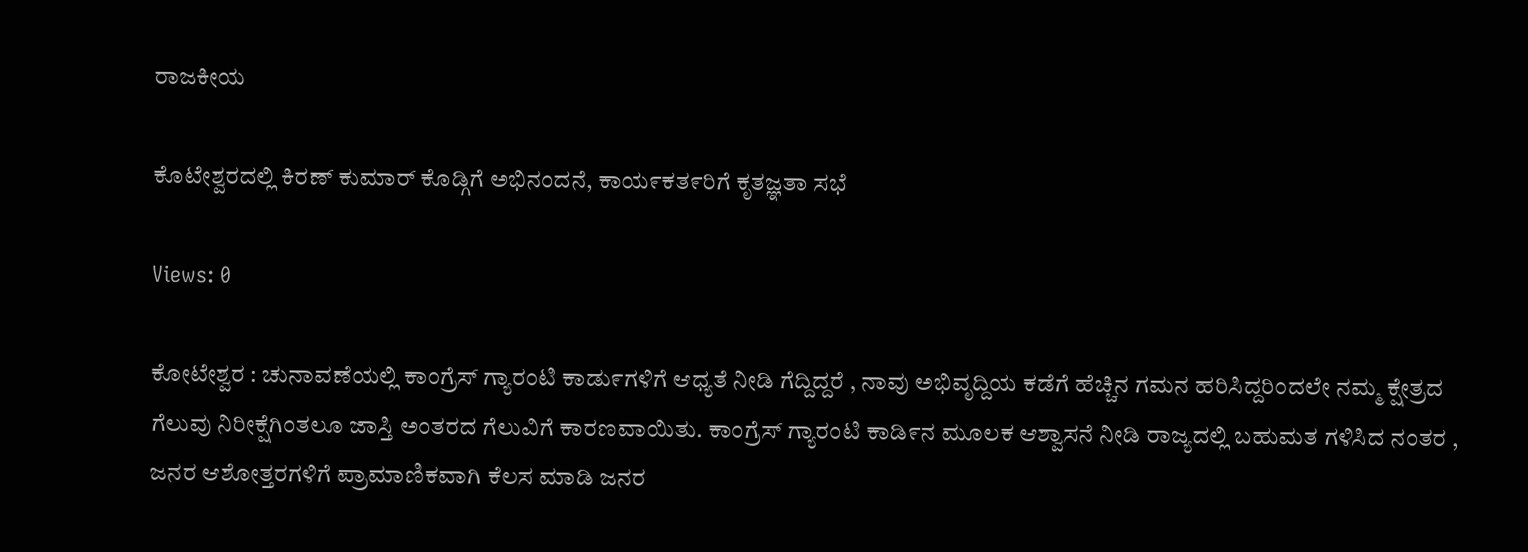ರಾಜಕೀಯ

ಕೊಟೇಶ್ವರದಲ್ಲಿ ಕಿರಣ್ ಕುಮಾರ್ ಕೊಡ್ಗಿಗೆ ಅಭಿನಂದನೆ, ಕಾಯ೯ಕತ೯ರಿಗೆ ಕೃತಜ್ಞತಾ ಸಭೆ

Views: 0

ಕೋಟೇಶ್ವರ : ಚುನಾವಣೆಯಲ್ಲಿ ಕಾಂಗ್ರೆಸ್ ಗ್ಯಾರಂಟಿ ಕಾಡು೯ಗಳಿಗೆ ಆಧ್ಯತೆ ನೀಡಿ ಗೆದ್ದಿದ್ದರೆ , ನಾವು ಅಭಿವೃದ್ದಿಯ ಕಡೆಗೆ ಹೆಚ್ಚಿನ ಗಮನ ಹರಿಸಿದ್ದರಿಂದಲೇ ನಮ್ಮ ಕ್ಷೇತ್ರದ ಗೆಲುವು ನಿರೀಕ್ಷೆಗಿಂತಲೂ ಜಾಸ್ತಿ ಅಂತರದ ಗೆಲುವಿಗೆ ಕಾರಣವಾಯಿತು. ಕಾಂಗ್ರೆಸ್ ಗ್ಯಾರಂಟಿ ಕಾಡಿ೯ನ ಮೂಲಕ ಆಶ್ವಾಸನೆ ನೀಡಿ ರಾಜ್ಯದಲ್ಲಿ ಬಹುಮತ ಗಳಿಸಿದ ನಂತರ , ಜನರ ಆಶೋತ್ತರಗಳಿಗೆ ಪ್ರಾಮಾಣಿಕವಾಗಿ ಕೆಲಸ ಮಾಡಿ ಜನರ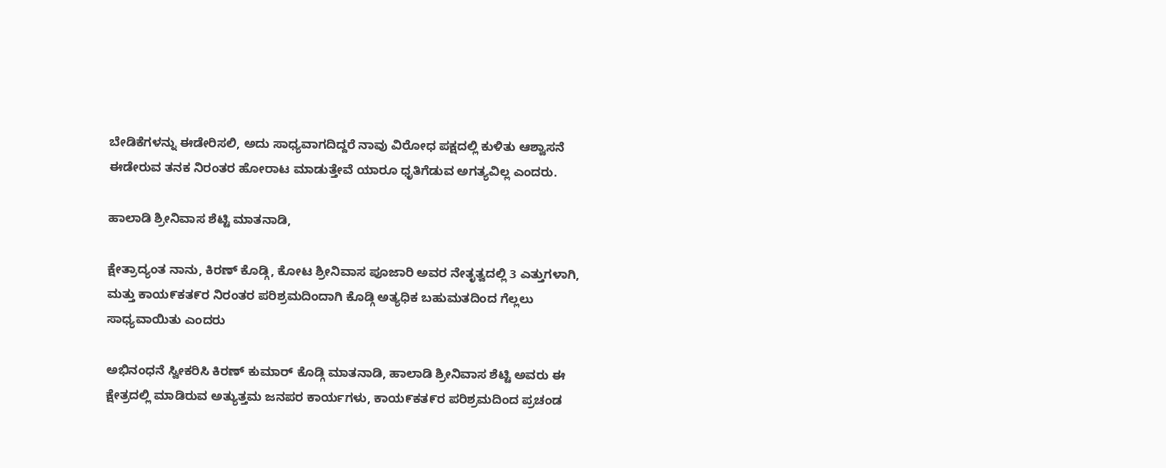ಬೇಡಿಕೆಗಳನ್ನು ಈಡೇರಿಸಲಿ, ಅದು ಸಾಧ್ಯವಾಗದಿದ್ದರೆ ನಾವು ವಿರೋಧ ಪಕ್ಷದಲ್ಲಿ ಕುಳಿತು ಆಶ್ವಾಸನೆ ಈಡೇರುವ ತನಕ ನಿರಂತರ ಹೋರಾಟ ಮಾಡುತ್ತೇವೆ ಯಾರೂ ಧೃತಿಗೆಡುವ ಅಗತ್ಯವಿಲ್ಲ ಎಂದರು.

ಹಾಲಾಡಿ ಶ್ರೀನಿವಾಸ ಶೆಟ್ಟಿ ಮಾತನಾಡಿ,

ಕ್ಷೇತ್ರಾದ್ಯಂತ ನಾನು, ಕಿರಣ್ ಕೊಡ್ಗಿ, ಕೋಟ ಶ್ರೀನಿವಾಸ ಪೂಜಾರಿ ಅವರ ನೇತೃತ್ವದಲ್ಲಿ 3 ಎತ್ತುಗಳಾಗಿ, ಮತ್ತು ಕಾಯ೯ಕತ೯ರ ನಿರಂತರ ಪರಿಶ್ರಮದಿಂದಾಗಿ ಕೊಡ್ಗಿ ಅತ್ಯಧಿಕ ಬಹುಮತದಿಂದ ಗೆಲ್ಲಲು ಸಾಧ್ಯವಾಯಿತು ಎಂದರು

ಅಭಿನಂಧನೆ ಸ್ವೀಕರಿಸಿ ಕಿರಣ್ ಕುಮಾರ್ ಕೊಡ್ಗಿ ಮಾತನಾಡಿ, ಹಾಲಾಡಿ ಶ್ರೀನಿವಾಸ ಶೆಟ್ಟಿ ಅವರು ಈ ಕ್ಷೇತ್ರದಲ್ಲಿ ಮಾಡಿರುವ ಅತ್ಯುತ್ತಮ ಜನಪರ ಕಾರ್ಯಗಳು, ಕಾಯ೯ಕತ೯ರ ಪರಿಶ್ರಮದಿಂದ ಪ್ರಚಂಡ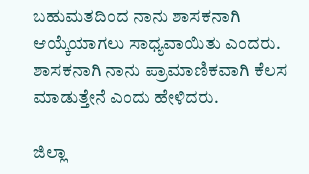ಬಹುಮತದಿಂದ ನಾನು ಶಾಸಕನಾಗಿ ಆಯ್ಕೆಯಾಗಲು ಸಾಧ್ಯವಾಯಿತು ಎಂದರು. ಶಾಸಕನಾಗಿ ನಾನು ಪ್ರಾಮಾಣಿಕವಾಗಿ ಕೆಲಸ ಮಾಡುತ್ತೇನೆ ಎಂದು ಹೇಳಿದರು.

ಜಿಲ್ಲಾ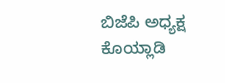ಬಿಜೆಪಿ ಅಧ್ಯಕ್ಷ ಕೊಯ್ಲಾಡಿ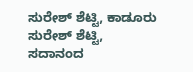ಸುರೇಶ್ ಶೆಟ್ಟಿ, ಕಾಡೂರು ಸುರೇಶ್ ಶೆಟ್ಟಿ, ಸದಾನಂದ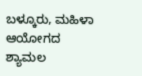ಬಳ್ಕೂರು, ಮಹಿಳಾ ಆಯೋಗದ ಶ್ಯಾಮಲ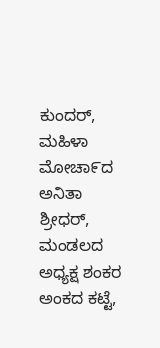ಕುಂದರ್, ಮಹಿಳಾ ಮೋಚಾ೯ದ ಅನಿತಾ ಶ್ರೀಧರ್, ಮಂಡಲದ ಅಧ್ಯಕ್ಷ ಶಂಕರ ಅಂಕದ ಕಟ್ಟೆ,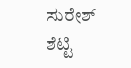ಸುರೇಶ್ ಶೆಟ್ಟಿ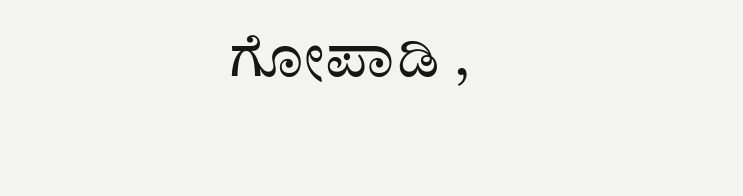ಗೋಪಾಡಿ ,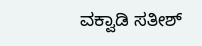ವಕ್ವಾಡಿ ಸತೀಶ್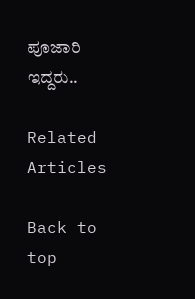ಪೂಜಾರಿ ಇದ್ದರು..

Related Articles

Back to top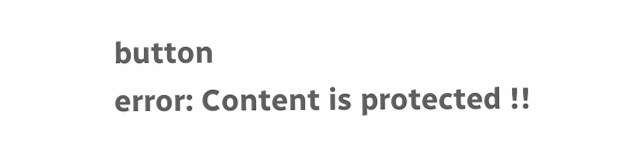button
error: Content is protected !!